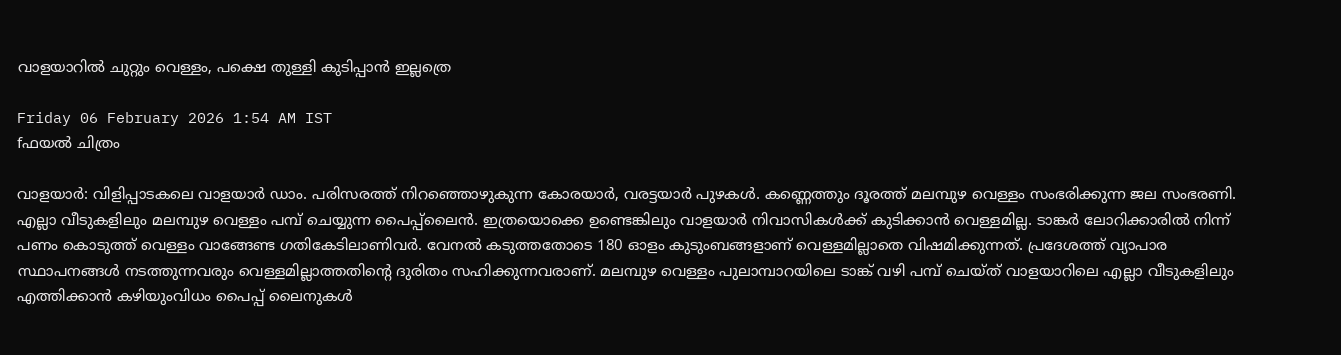വാളയാറിൽ ചുറ്റും വെള്ളം, പക്ഷെ തുള്ളി കുടിപ്പാൻ ഇല്ലത്രെ

Friday 06 February 2026 1:54 AM IST
fഫയൽ ചിത്രം

വാളയാർ: വിളിപ്പാടകലെ വാളയാർ ഡാം. പരിസരത്ത് നിറഞ്ഞൊഴുകുന്ന കോരയാർ, വരട്ടയാർ പുഴകൾ. കണ്ണെത്തും ദൂരത്ത് മലമ്പുഴ വെള്ളം സംഭരിക്കുന്ന ജല സംഭരണി. എല്ലാ വീടുകളിലും മലമ്പുഴ വെള്ളം പമ്പ് ചെയ്യുന്ന പൈപ്പ്‌ലൈൻ. ഇത്രയൊക്കെ ഉണ്ടെങ്കിലും വാളയാർ നിവാസികൾക്ക് കുടിക്കാൻ വെള്ളമില്ല. ടാങ്കർ ലോറിക്കാരിൽ നിന്ന് പണം കൊടുത്ത് വെള്ളം വാങ്ങേണ്ട ഗതികേടിലാണിവർ. വേനൽ കടുത്തതോടെ 180 ഓളം കുടുംബങ്ങളാണ് വെള്ളമില്ലാതെ വിഷമിക്കുന്നത്. പ്രദേശത്ത് വ്യാപാര സ്ഥാപനങ്ങൾ നടത്തുന്നവരും വെള്ളമില്ലാത്തതിന്റെ ദുരിതം സഹിക്കുന്നവരാണ്. മലമ്പുഴ വെള്ളം പുലാമ്പാറയിലെ ടാങ്ക് വഴി പമ്പ് ചെയ്ത് വാളയാറിലെ എല്ലാ വീടുകളിലും എത്തിക്കാൻ കഴിയുംവിധം പൈപ്പ് ലൈനുകൾ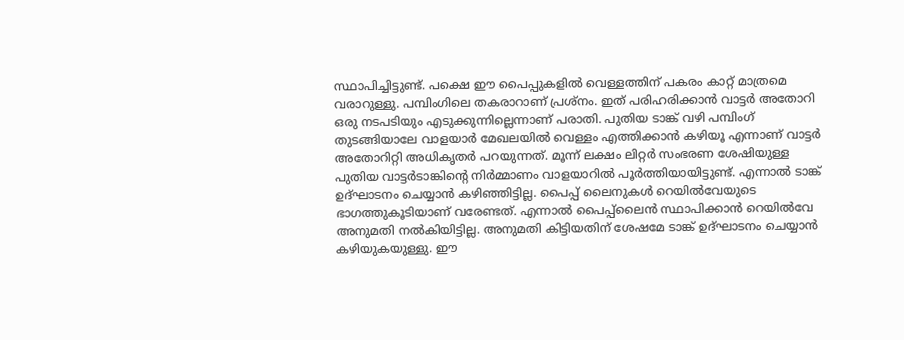സ്ഥാപിച്ചിട്ടുണ്ട്. പക്ഷെ ഈ പൈപ്പുകളിൽ വെള്ളത്തിന് പകരം കാറ്റ് മാത്രമെ വരാറുള്ളു. പമ്പിംഗിലെ തകരാറാണ് പ്രശ്നം. ഇത് പരിഹരിക്കാൻ വാട്ടർ അതോറി ഒരു നടപടിയും എടുക്കുന്നില്ലെന്നാണ് പരാതി. പുതിയ ടാങ്ക് വഴി പമ്പിംഗ് തുടങ്ങിയാലേ വാളയാർ മേഖലയിൽ വെള്ളം എത്തിക്കാൻ കഴിയൂ എന്നാണ് വാട്ടർ അതോറിറ്റി അധികൃതർ പറയുന്നത്. മൂന്ന് ലക്ഷം ലിറ്റർ സംഭരണ ശേഷിയുള്ള പുതിയ വാട്ടർടാങ്കിന്റെ നിർമ്മാണം വാളയാറിൽ പൂർത്തിയായിട്ടുണ്ട്. എന്നാൽ ടാങ്ക് ഉദ്ഘാടനം ചെയ്യാൻ കഴിഞ്ഞിട്ടില്ല. പൈപ്പ് ലൈനുകൾ റെയിൽവേയുടെ ഭാഗത്തുകൂടിയാണ് വരേണ്ടത്. എന്നാൽ പൈപ്പ്‌‌ലൈൻ സ്ഥാപിക്കാൻ റെയിൽവേ അനുമതി നൽകിയിട്ടില്ല. അനുമതി കിട്ടിയതിന് ശേഷമേ ടാങ്ക് ഉദ്ഘാടനം ചെയ്യാൻ കഴിയുകയുള്ളു. ഈ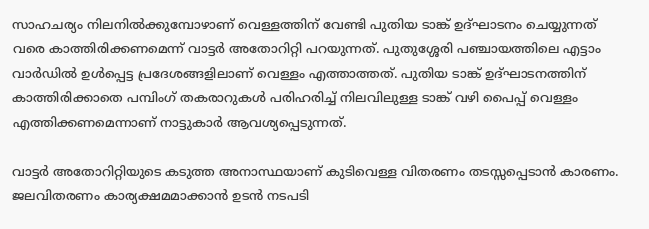സാഹചര്യം നിലനിൽക്കുമ്പോഴാണ് വെള്ളത്തിന് വേണ്ടി പുതിയ ടാങ്ക് ഉദ്ഘാടനം ചെയ്യുന്നത് വരെ കാത്തിരിക്കണമെന്ന് വാട്ടർ അതോറിറ്റി പറയുന്നത്. പുതുശ്ശേരി പഞ്ചായത്തിലെ എട്ടാം വാർഡിൽ ഉൾപ്പെട്ട പ്രദേശങ്ങളിലാണ് വെള്ളം എത്താത്തത്. പുതിയ ടാങ്ക് ഉദ്ഘാടനത്തിന് കാത്തിരിക്കാതെ പമ്പിംഗ് തകരാറുകൾ പരിഹരിച്ച് നിലവിലുള്ള ടാങ്ക് വഴി പൈപ്പ് വെള്ളം എത്തിക്കണമെന്നാണ് നാട്ടുകാർ ആവശ്യപ്പെടുന്നത്.

വാട്ടർ അതോറിറ്റിയുടെ കടുത്ത അനാസ്ഥയാണ് കുടിവെള്ള വിതരണം തടസ്സപ്പെടാൻ കാരണം. ജലവിതരണം കാര്യക്ഷമമാക്കാൻ ഉടൻ നടപടി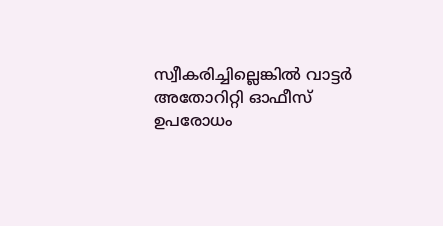സ്വീകരിച്ചില്ലെങ്കിൽ വാട്ടർ അതോറിറ്റി ഓഫീസ് ഉപരോധം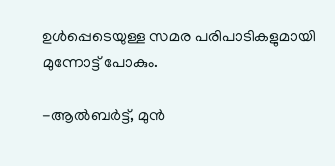ഉൾപ്പെടെയുള്ള സമര പരിപാടികളുമായി മുന്നോട്ട് പോകും.

-ആൽബർട്ട്, മുൻ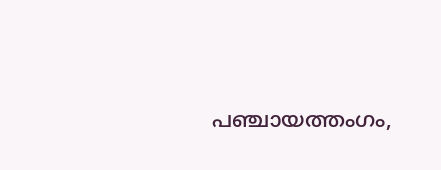പഞ്ചായത്തംഗം,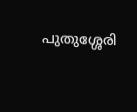പുതുശ്ശേരി